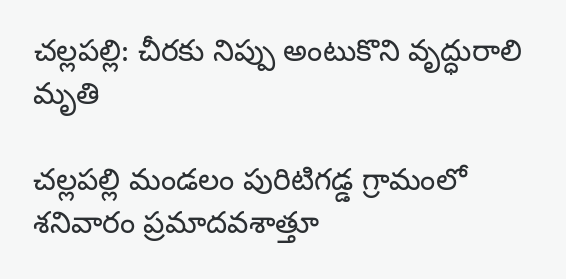చల్లపల్లి: చీరకు నిప్పు అంటుకొని వృద్ధురాలి మృతి

చల్లపల్లి మండలం పురిటిగడ్డ గ్రామంలో శనివారం ప్రమాదవశాత్తూ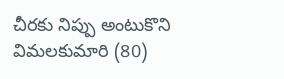చీరకు నిప్పు అంటుకొని విమలకుమారి (80)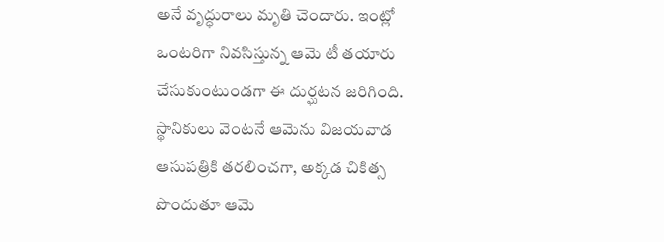అనే వృద్ధురాలు మృతి చెందారు. ఇంట్లో ఒంటరిగా నివసిస్తున్న ఆమె టీ తయారు చేసుకుంటుండగా ఈ దుర్ఘటన జరిగింది. స్థానికులు వెంటనే ఆమెను విజయవాడ ఆసుపత్రికి తరలించగా, అక్కడ చికిత్స పొందుతూ ఆమె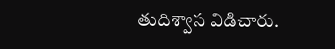తుదిశ్వాస విడిచారు.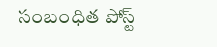సంబంధిత పోస్ట్